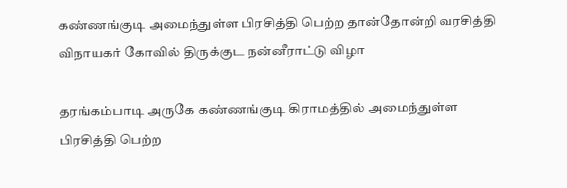கண்ணங்குடி அமைந்துள்ள பிரசித்தி பெற்ற தான்தோன்றி வரசித்தி விநாயகர் கோவில் திருக்குட நன்னீராட்டு விழா

தரங்கம்பாடி அருகே கண்ணங்குடி கிராமத்தில் அமைந்துள்ள பிரசித்தி பெற்ற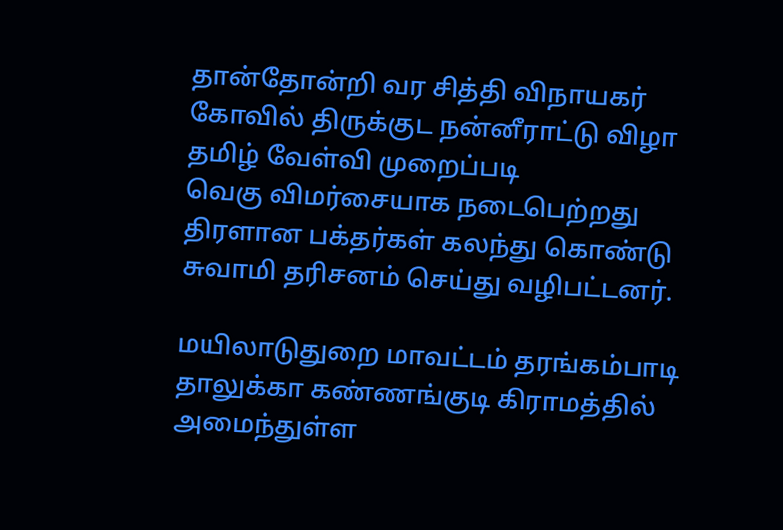தான்தோன்றி வர சித்தி விநாயகர் கோவில் திருக்குட நன்னீராட்டு விழா தமிழ் வேள்வி முறைப்படி
வெகு விமர்சையாக நடைபெற்றது திரளான பக்தர்கள் கலந்து கொண்டு சுவாமி தரிசனம் செய்து வழிபட்டனர்.

மயிலாடுதுறை மாவட்டம் தரங்கம்பாடி தாலுக்கா கண்ணங்குடி கிராமத்தில் அமைந்துள்ள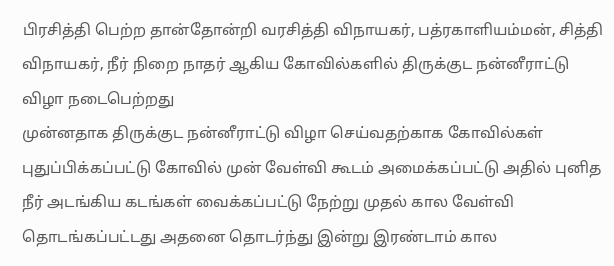பிரசித்தி பெற்ற தான்தோன்றி வரசித்தி விநாயகர், பத்ரகாளியம்மன், சித்தி விநாயகர், நீர் நிறை நாதர் ஆகிய கோவில்களில் திருக்குட நன்னீராட்டு விழா நடைபெற்றது
முன்னதாக திருக்குட நன்னீராட்டு விழா செய்வதற்காக கோவில்கள் புதுப்பிக்கப்பட்டு கோவில் முன் வேள்வி கூடம் அமைக்கப்பட்டு அதில் புனித நீர் அடங்கிய கடங்கள் வைக்கப்பட்டு நேற்று முதல் கால வேள்வி தொடங்கப்பட்டது அதனை தொடர்ந்து இன்று இரண்டாம் கால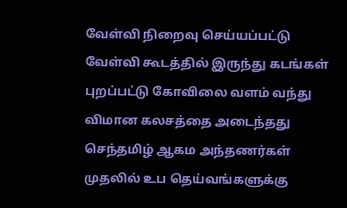வேள்வி நிறைவு செய்யப்பட்டு வேள்வி கூடத்தில் இருந்து கடங்கள் புறப்பட்டு கோவிலை வளம் வந்து விமான கலசத்தை அடைந்தது செந்தமிழ் ஆகம அந்தணர்கள் முதலில் உப தெய்வங்களுக்கு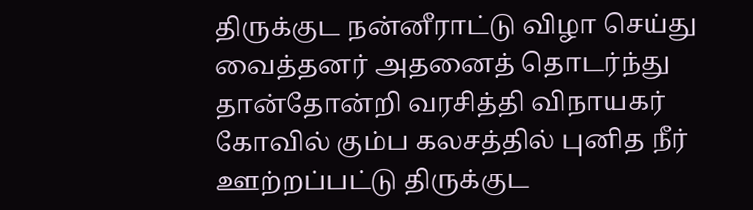திருக்குட நன்னீராட்டு விழா செய்து வைத்தனர் அதனைத் தொடர்ந்து தான்தோன்றி வரசித்தி விநாயகர் கோவில் கும்ப கலசத்தில் புனித நீர் ஊற்றப்பட்டு திருக்குட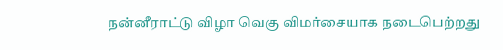நன்னீராட்டு விழா வெகு விமர்சையாக நடைபெற்றது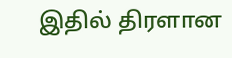இதில் திரளான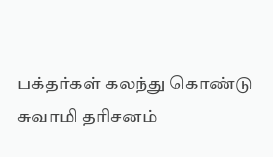பக்தர்கள் கலந்து கொண்டு சுவாமி தரிசனம்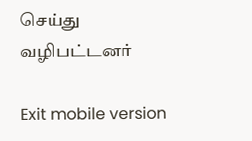செய்து வழிபட்டனர்

Exit mobile version